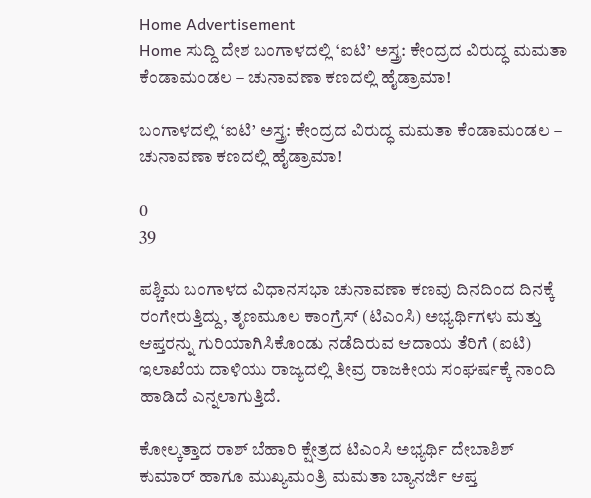Home Advertisement
Home ಸುದ್ದಿ ದೇಶ ಬಂಗಾಳದಲ್ಲಿ ‘ಐಟಿ’ ಅಸ್ತ್ರ: ಕೇಂದ್ರದ ವಿರುದ್ಧ ಮಮತಾ ಕೆಂಡಾಮಂಡಲ – ಚುನಾವಣಾ ಕಣದಲ್ಲಿ ಹೈಡ್ರಾಮಾ!

ಬಂಗಾಳದಲ್ಲಿ ‘ಐಟಿ’ ಅಸ್ತ್ರ: ಕೇಂದ್ರದ ವಿರುದ್ಧ ಮಮತಾ ಕೆಂಡಾಮಂಡಲ – ಚುನಾವಣಾ ಕಣದಲ್ಲಿ ಹೈಡ್ರಾಮಾ!

0
39

ಪಶ್ಚಿಮ ಬಂಗಾಳದ ವಿಧಾನಸಭಾ ಚುನಾವಣಾ ಕಣವು ದಿನದಿಂದ ದಿನಕ್ಕೆ ರಂಗೇರುತ್ತಿದ್ದು, ತೃಣಮೂಲ ಕಾಂಗ್ರೆಸ್ (ಟಿಎಂಸಿ) ಅಭ್ಯರ್ಥಿಗಳು ಮತ್ತು ಆಪ್ತರನ್ನು ಗುರಿಯಾಗಿಸಿಕೊಂಡು ನಡೆದಿರುವ ಆದಾಯ ತೆರಿಗೆ (ಐಟಿ) ಇಲಾಖೆಯ ದಾಳಿಯು ರಾಜ್ಯದಲ್ಲಿ ತೀವ್ರ ರಾಜಕೀಯ ಸಂಘರ್ಷಕ್ಕೆ ನಾಂದಿ ಹಾಡಿದೆ ಎನ್ನಲಾಗುತ್ತಿದೆ.

ಕೋಲ್ಕತ್ತಾದ ರಾಶ್ ಬೆಹಾರಿ ಕ್ಷೇತ್ರದ ಟಿಎಂಸಿ ಅಭ್ಯರ್ಥಿ ದೇಬಾಶಿಶ್ ಕುಮಾರ್ ಹಾಗೂ ಮುಖ್ಯಮಂತ್ರಿ ಮಮತಾ ಬ್ಯಾನರ್ಜಿ ಆಪ್ತ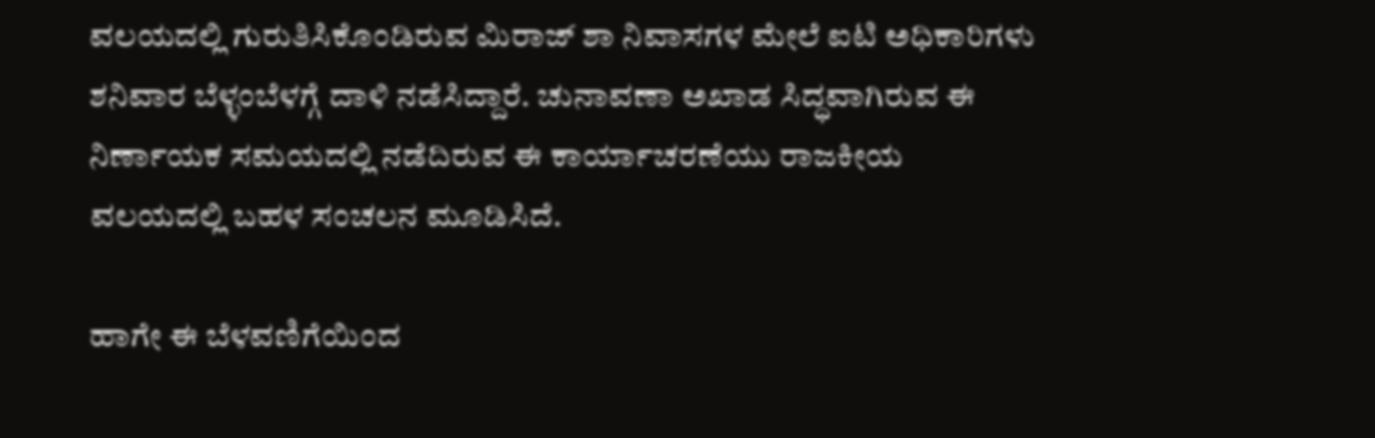ವಲಯದಲ್ಲಿ ಗುರುತಿಸಿಕೊಂಡಿರುವ ಮಿರಾಜ್ ಶಾ ನಿವಾಸಗಳ ಮೇಲೆ ಐಟಿ ಅಧಿಕಾರಿಗಳು ಶನಿವಾರ ಬೆಳ್ಳಂಬೆಳಗ್ಗೆ ದಾಳಿ ನಡೆಸಿದ್ದಾರೆ. ಚುನಾವಣಾ ಅಖಾಡ ಸಿದ್ಧವಾಗಿರುವ ಈ ನಿರ್ಣಾಯಕ ಸಮಯದಲ್ಲಿ ನಡೆದಿರುವ ಈ ಕಾರ್ಯಾಚರಣೆಯು ರಾಜಕೀಯ ವಲಯದಲ್ಲಿ ಬಹಳ ಸಂಚಲನ ಮೂಡಿಸಿದೆ.

ಹಾಗೇ ಈ ಬೆಳವಣಿಗೆಯಿಂದ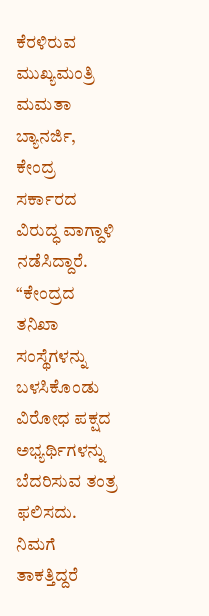ಕೆರಳಿರುವ ಮುಖ್ಯಮಂತ್ರಿ ಮಮತಾ ಬ್ಯಾನರ್ಜಿ, ಕೇಂದ್ರ ಸರ್ಕಾರದ ವಿರುದ್ಧ ವಾಗ್ದಾಳಿ ನಡೆಸಿದ್ದಾರೆ. “ಕೇಂದ್ರದ ತನಿಖಾ ಸಂಸ್ಥೆಗಳನ್ನು ಬಳಸಿಕೊಂಡು ವಿರೋಧ ಪಕ್ಷದ ಅಭ್ಯರ್ಥಿಗಳನ್ನು ಬೆದರಿಸುವ ತಂತ್ರ ಫಲಿಸದು. ನಿಮಗೆ ತಾಕತ್ತಿದ್ದರೆ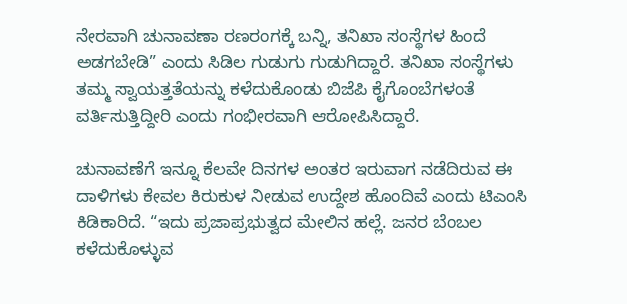ನೇರವಾಗಿ ಚುನಾವಣಾ ರಣರಂಗಕ್ಕೆ ಬನ್ನಿ, ತನಿಖಾ ಸಂಸ್ಥೆಗಳ ಹಿಂದೆ ಅಡಗಬೇಡಿ” ಎಂದು ಸಿಡಿಲ ಗುಡುಗು ಗುಡುಗಿದ್ದಾರೆ. ತನಿಖಾ ಸಂಸ್ಥೆಗಳು ತಮ್ಮ ಸ್ವಾಯತ್ತತೆಯನ್ನು ಕಳೆದುಕೊಂಡು ಬಿಜೆಪಿ ಕೈಗೊಂಬೆಗಳಂತೆ ವರ್ತಿಸುತ್ತಿದ್ದೀರಿ ಎಂದು ಗಂಭೀರವಾಗಿ ಆರೋಪಿಸಿದ್ದಾರೆ.

ಚುನಾವಣೆಗೆ ಇನ್ನೂ ಕೆಲವೇ ದಿನಗಳ ಅಂತರ ಇರುವಾಗ ನಡೆದಿರುವ ಈ ದಾಳಿಗಳು ಕೇವಲ ಕಿರುಕುಳ ನೀಡುವ ಉದ್ದೇಶ ಹೊಂದಿವೆ ಎಂದು ಟಿಎಂಸಿ ಕಿಡಿಕಾರಿದೆ. “ಇದು ಪ್ರಜಾಪ್ರಭುತ್ವದ ಮೇಲಿನ ಹಲ್ಲೆ. ಜನರ ಬೆಂಬಲ ಕಳೆದುಕೊಳ್ಳುವ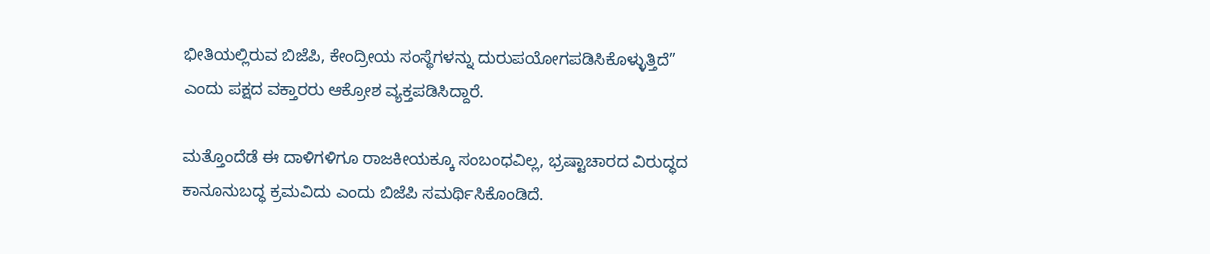ಭೀತಿಯಲ್ಲಿರುವ ಬಿಜೆಪಿ, ಕೇಂದ್ರೀಯ ಸಂಸ್ಥೆಗಳನ್ನು ದುರುಪಯೋಗಪಡಿಸಿಕೊಳ್ಳುತ್ತಿದೆ” ಎಂದು ಪಕ್ಷದ ವಕ್ತಾರರು ಆಕ್ರೋಶ ವ್ಯಕ್ತಪಡಿಸಿದ್ದಾರೆ.

ಮತ್ತೊಂದೆಡೆ ಈ ದಾಳಿಗಳಿಗೂ ರಾಜಕೀಯಕ್ಕೂ ಸಂಬಂಧವಿಲ್ಲ, ಭ್ರಷ್ಟಾಚಾರದ ವಿರುದ್ಧದ ಕಾನೂನುಬದ್ಧ ಕ್ರಮವಿದು ಎಂದು ಬಿಜೆಪಿ ಸಮರ್ಥಿಸಿಕೊಂಡಿದೆ.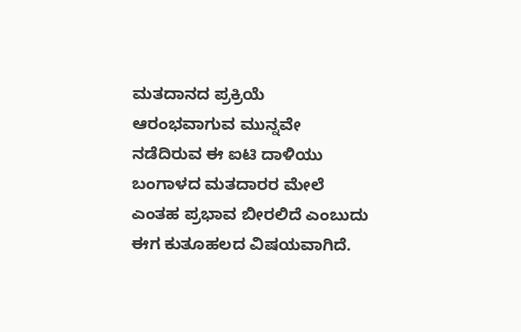ಮತದಾನದ ಪ್ರಕ್ರಿಯೆ ಆರಂಭವಾಗುವ ಮುನ್ನವೇ ನಡೆದಿರುವ ಈ ಐಟಿ ದಾಳಿಯು ಬಂಗಾಳದ ಮತದಾರರ ಮೇಲೆ ಎಂತಹ ಪ್ರಭಾವ ಬೀರಲಿದೆ ಎಂಬುದು ಈಗ ಕುತೂಹಲದ ವಿಷಯವಾಗಿದೆ.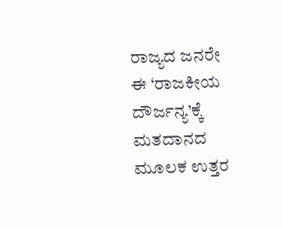ರಾಜ್ಯದ ಜನರೇ ಈ ‘ರಾಜಕೀಯ ದೌರ್ಜನ್ಯ’ಕ್ಕೆ ಮತದಾನದ ಮೂಲಕ ಉತ್ತರ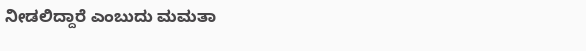ನೀಡಲಿದ್ದಾರೆ ಎಂಬುದು ಮಮತಾ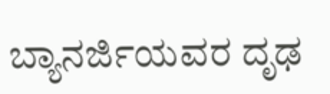ಬ್ಯಾನರ್ಜಿಯವರ ದೃಢ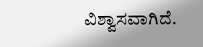ವಿಶ್ವಾಸವಾಗಿದೆ.